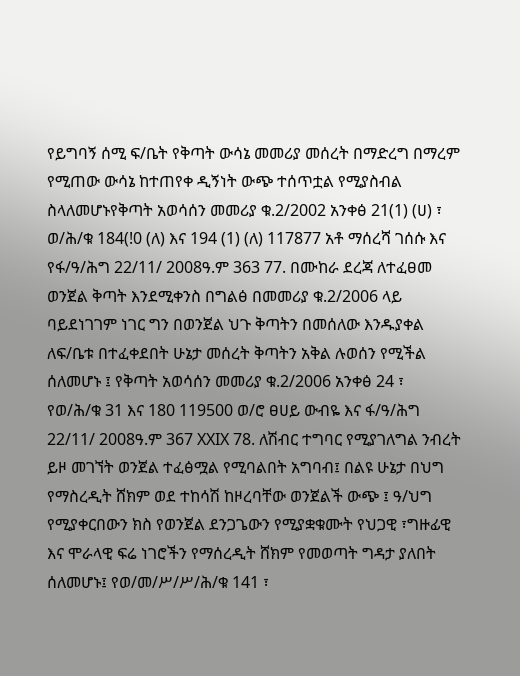የይግባኝ ሰሚ ፍ/ቤት የቅጣት ውሳኔ መመሪያ መሰረት በማድረግ በማረም የሚጠው ውሳኔ ከተጠየቀ ዲኝነት ውጭ ተሰጥቷል የሚያስብል ስላለመሆኑየቅጣት አወሳሰን መመሪያ ቁ.2/2002 አንቀፅ 21(1) (ሀ) ፣ ወ/ሕ/ቁ 184(!0 (ለ) እና 194 (1) (ለ) 117877 አቶ ማሰረሻ ገሰሱ እና የፋ/ዓ/ሕግ 22/11/ 2008ዓ.ም 363 77. በሙከራ ደረጃ ለተፈፀመ ወንጀል ቅጣት እንደሚቀንስ በግልፅ በመመሪያ ቁ.2/2006 ላይ ባይደነገገም ነገር ግን በወንጀል ህጉ ቅጣትን በመሰለው እንዱያቀል ለፍ/ቤቱ በተፈቀደበት ሁኔታ መሰረት ቅጣትን አቅል ሉወሰን የሚችል ሰለመሆኑ ፤ የቅጣት አወሳሰን መመሪያ ቁ.2/2006 አንቀፅ 24 ፣ የወ/ሕ/ቁ 31 እና 180 119500 ወ/ሮ ፀሀይ ውብዬ እና ፋ/ዓ/ሕግ 22/11/ 2008ዓ.ም 367 XXIX 78. ለሽብር ተግባር የሚያገለግል ንብረት ይዞ መገኘት ወንጀል ተፈፅሟል የሚባልበት አግባብ፤ በልዩ ሁኔታ በህግ የማስረዲት ሸክም ወደ ተከሳሽ ከዞረባቸው ወንጀልች ውጭ ፤ ዓ/ህግ የሚያቀርበውን ክስ የወንጀል ደንጋጌውን የሚያቋቁሙት የህጋዊ ፣ግዙፊዊ እና ሞራላዊ ፍሬ ነገሮችን የማሰረዲት ሸክም የመወጣት ግዳታ ያለበት ሰለመሆኑ፤ የወ/መ/ሥ/ሥ/ሕ/ቁ 141 ፣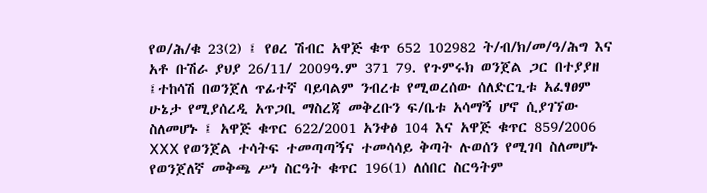የወ/ሕ/ቁ 23(2) ፤ የፀረ ሽብር አዋጅ ቁጥ 652 102982 ት/ብ/ክ/መ/ዓ/ሕግ እና አቶ ቡሽራ ያህያ 26/11/ 2009ዓ.ም 371 79. የጉምሩክ ወንጀል ጋር በተያያዘ ፤ተከሳሽ በወንጀለ ጥፊተኛ ባይባልም ንብረቱ የሚወረሰው ሰለድርጊቱ አፈፃፀም ሁኔታ የሚያሰረዲ አጥጋቢ ማስረጃ መቅረቡን ፍ/ቤቱ አሳማኝ ሆኖ ሲያገኘው ስለመሆኑ ፤ አዋጅ ቁጥር 622/2001 አንቀፅ 104 እና አዋጅ ቁጥር 859/2006 XXX የወንጀል ተሳትፍ ተመጣጣኝና ተመሳሳይ ቅጣት ሉወሰን የሚገባ ስለመሆኑ የወንጀለኛ መቅጫ ሥነ ስርዓት ቁጥር 196(1) ለሰበር ስርዓትም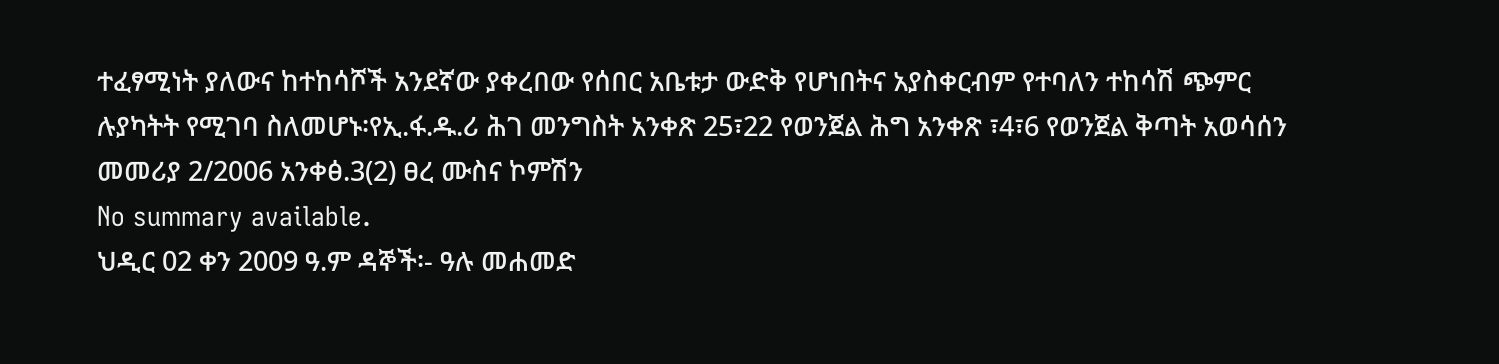ተፈፃሚነት ያለውና ከተከሳሾች አንደኛው ያቀረበው የሰበር አቤቱታ ውድቅ የሆነበትና አያስቀርብም የተባለን ተከሳሽ ጭምር ሉያካትት የሚገባ ስለመሆኑ፡የኢ.ፋ.ዱ.ሪ ሕገ መንግስት አንቀጽ 25፣22 የወንጀል ሕግ አንቀጽ ፣4፣6 የወንጀል ቅጣት አወሳሰን መመሪያ 2/2006 አንቀፅ.3(2) ፀረ ሙስና ኮምሽን
No summary available.
ህዲር 02 ቀን 2009 ዓ.ም ዳኞች፡- ዓሉ መሐመድ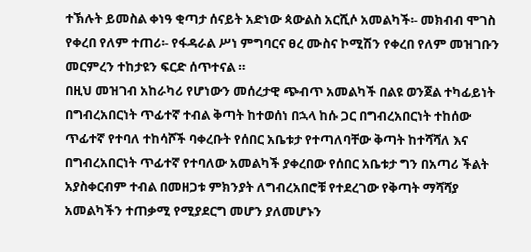ተኽሉት ይመስል ቀነዓ ቂጣታ ሰናይት አድነው ጳውልስ አርሺሶ አመልካች፡- መክብብ ሞገስ የቀረበ የለም ተጠሪ፡- የፋዳራል ሥነ ምግባርና ፀረ ሙስና ኮሚሽን የቀረበ የለም መዝገቡን መርምረን ተከታዩን ፍርድ ሰጥተናል ።
በዚህ መዝገብ አከራካሪ የሆነውን መሰረታዊ ጭብጥ አመልካች በልዩ ወንጀል ተካፊይነት በግብረአበርነት ጥፊተኛ ተብል ቅጣት ከተወሰነ በኋላ ከሱ ጋር በግብረአበርነት ተከሰው ጥፊተኛ የተባለ ተከሳሾች ባቀረቡት የሰበር አቤቱታ የተጣለባቸው ቅጣት ከተሻሻለ እና በግብረአበርነት ጥፊተኛ የተባለው አመልካች ያቀረበው የሰበር አቤቱታ ግን በአጣሪ ችልት አያስቀርብም ተብል በመዘጋቱ ምክንያት ለግብረአበሮቹ የተደረገው የቅጣት ማሻሻያ አመልካችን ተጠቃሚ የሚያደርግ መሆን ያለመሆኑን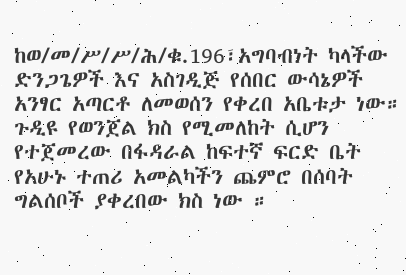ከወ/መ/ሥ/ሥ/ሕ/ቁ.196፣አግባብነት ካላችው ድንጋጌዎች እና አስገዲጅ የሰበር ውሳኔዎች አንፃር አጣርቶ ለመወሰን የቀረበ አቤቱታ ነው።
ጉዲዩ የወንጀል ክስ የሚመለከት ሲሆን የተጀመረው በፋዳራል ከፍተኛ ፍርድ ቤት የአሁኑ ተጠሪ አመልካችን ጨምሮ በሰባት ግልሰቦች ያቀረበው ክስ ነው ።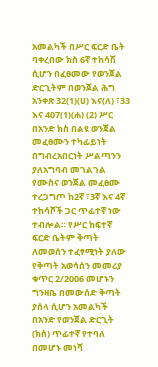አመልካች በሥር ፍርድ ቤት ባቀረበው ክስ 6ኛ ተከሳሽ ሲሆን በፈፀመው የወንጀል ድርጊትም በወንጀል ሕግ አንቀጽ 32(1)(ሀ) እና(ለ) ፣33 እና 407(1)(ሐ) (2) ሥር በአንድ ክስ በልዩ ወንጀል መፈፀሙን ተካፊይነት በግብረአበርነት ሥልጣንን ያለአግባብ መገልገል የሙስና ወንጀል መፈፀሙ ተረጋግጦ ከ2ኛ ፣3ኛ እና 4ኛ ተከሳሾች ጋር ጥፊተኛ ነው ተብሎል። የሥር ከፍተኛ ፍርድ ቤትም ቅጣት ለመወሰን ተፈፃሚነት ያለው የቅጣት አወሳሰን መመሪያ ቁጥር 2/2006 መሆኑን ግንዛቤ በመውሰድ ቅጣት ያሰላ ሲሆን አመልካች በአንድ የወንጀል ድርጊት (ክስ) ጥፊተኛ የተባለ በመሆኑ መነሻ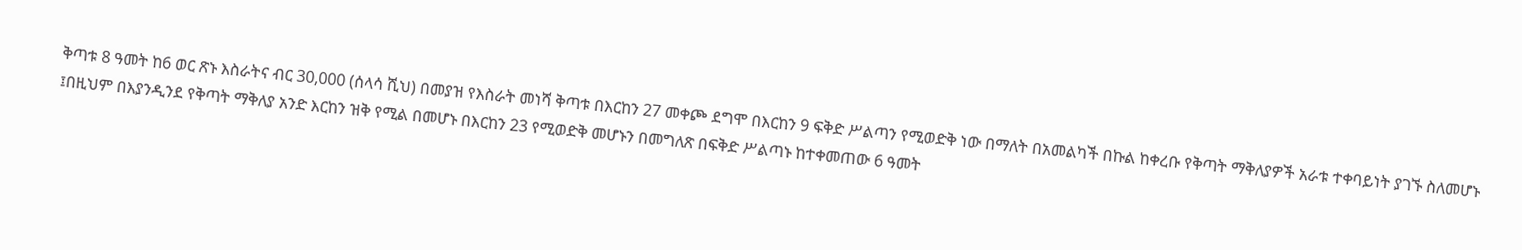ቅጣቱ 8 ዓመት ከ6 ወር ጽኑ እስራትና ብር 30,000 (ሰላሳ ሺህ) በመያዝ የእስራት መነሻ ቅጣቱ በእርከን 27 መቀጮ ደግሞ በእርከን 9 ፍቅድ ሥልጣን የሚወድቅ ነው በማለት በአመልካች በኩል ከቀረቡ የቅጣት ማቅለያዎች አራቱ ተቀባይነት ያገኙ ስለመሆኑ ፤በዚህም በእያንዲንደ የቅጣት ማቅለያ አንድ እርከን ዝቅ የሚል በመሆኑ በእርከን 23 የሚወድቅ መሆኑን በመግለጽ በፍቅድ ሥልጣኑ ከተቀመጠው 6 ዓመት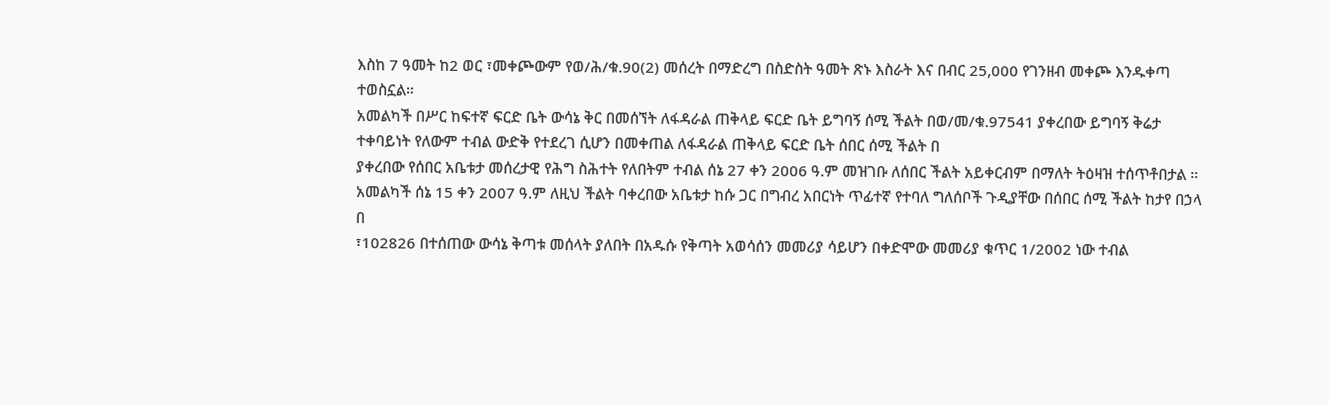እስከ 7 ዓመት ከ2 ወር ፣መቀጮውም የወ/ሕ/ቁ.90(2) መሰረት በማድረግ በስድስት ዓመት ጽኑ እስራት እና በብር 25,000 የገንዘብ መቀጮ እንዱቀጣ ተወስኗል።
አመልካች በሥር ከፍተኛ ፍርድ ቤት ውሳኔ ቅር በመሰኘት ለፋዳራል ጠቅላይ ፍርድ ቤት ይግባኝ ሰሚ ችልት በወ/መ/ቁ.97541 ያቀረበው ይግባኝ ቅሬታ ተቀባይነት የለውም ተብል ውድቅ የተደረገ ሲሆን በመቀጠል ለፋዳራል ጠቅላይ ፍርድ ቤት ሰበር ሰሚ ችልት በ
ያቀረበው የሰበር አቤቱታ መሰረታዊ የሕግ ስሕተት የለበትም ተብል ሰኔ 27 ቀን 2006 ዓ.ም መዝገቡ ለሰበር ችልት አይቀርብም በማለት ትዕዛዝ ተሰጥቶበታል ። አመልካች ሰኔ 15 ቀን 2007 ዓ.ም ለዚህ ችልት ባቀረበው አቤቱታ ከሱ ጋር በግብረ አበርነት ጥፊተኛ የተባለ ግለሰቦች ጉዲያቸው በሰበር ሰሚ ችልት ከታየ በኃላ በ
፣102826 በተሰጠው ውሳኔ ቅጣቱ መሰላት ያለበት በአዱሱ የቅጣት አወሳሰን መመሪያ ሳይሆን በቀድሞው መመሪያ ቁጥር 1/2002 ነው ተብል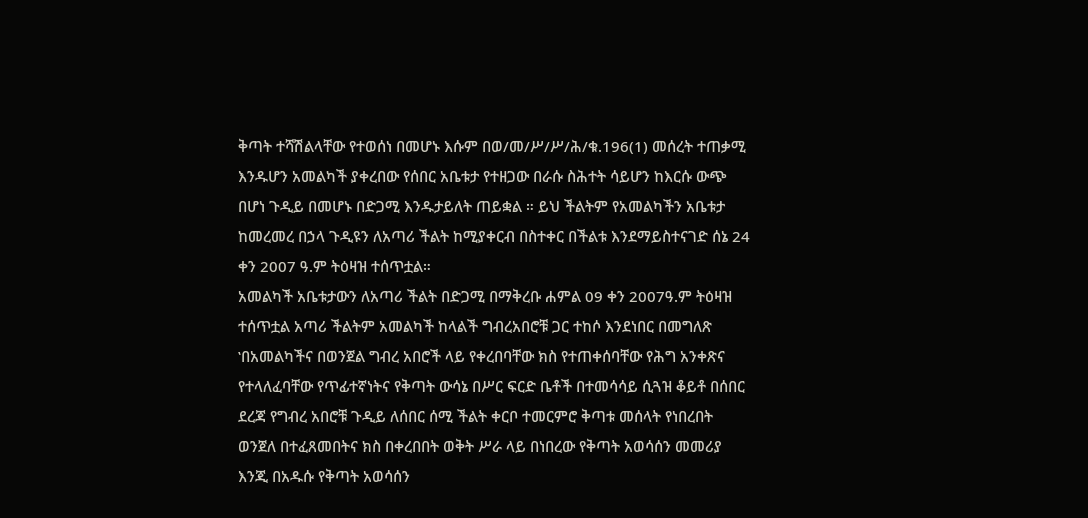ቅጣት ተሻሽልላቸው የተወሰነ በመሆኑ እሱም በወ/መ/ሥ/ሥ/ሕ/ቁ.196(1) መሰረት ተጠቃሚ እንዱሆን አመልካች ያቀረበው የሰበር አቤቱታ የተዘጋው በራሱ ስሕተት ሳይሆን ከእርሱ ውጭ በሆነ ጉዲይ በመሆኑ በድጋሚ እንዱታይለት ጠይቋል ። ይህ ችልትም የአመልካችን አቤቱታ ከመረመረ በኃላ ጉዲዩን ለአጣሪ ችልት ከሚያቀርብ በስተቀር በችልቱ እንደማይስተናገድ ሰኔ 24 ቀን 2007 ዓ.ም ትዕዛዝ ተሰጥቷል።
አመልካች አቤቱታውን ለአጣሪ ችልት በድጋሚ በማቅረቡ ሐምል 09 ቀን 2007ዓ.ም ትዕዛዝ ተሰጥቷል አጣሪ ችልትም አመልካች ከላልች ግብረአበሮቹ ጋር ተከሶ እንደነበር በመግለጽ ‛በአመልካችና በወንጀል ግብረ አበሮች ላይ የቀረበባቸው ክስ የተጠቀሰባቸው የሕግ አንቀጽና የተላለፈባቸው የጥፊተኛነትና የቅጣት ውሳኔ በሥር ፍርድ ቤቶች በተመሳሳይ ሲጓዝ ቆይቶ በሰበር ደረጃ የግብረ አበሮቹ ጉዲይ ለሰበር ሰሚ ችልት ቀርቦ ተመርምሮ ቅጣቱ መሰላት የነበረበት ወንጀለ በተፈጸመበትና ክስ በቀረበበት ወቅት ሥራ ላይ በነበረው የቅጣት አወሳሰን መመሪያ እንጂ በአዱሱ የቅጣት አወሳሰን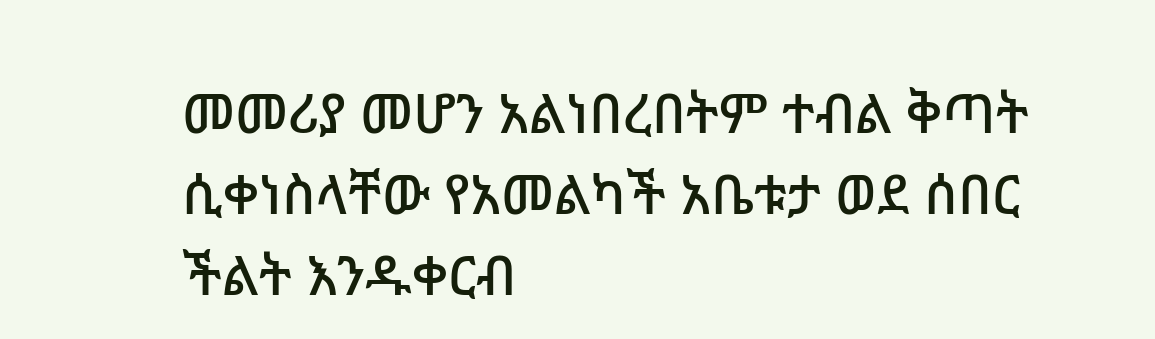መመሪያ መሆን አልነበረበትም ተብል ቅጣት ሲቀነስላቸው የአመልካች አቤቱታ ወደ ሰበር ችልት እንዱቀርብ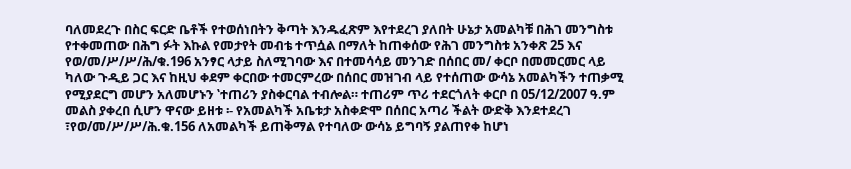ባለመደረጉ በስር ፍርድ ቤቶች የተወሰነበትን ቅጣት እንዱፈጽም እየተደረገ ያለበት ሁኔታ አመልካቹ በሕገ መንግስቱ የተቀመጠው በሕግ ፉት እኩል የመታየት መብቴ ተጥሷል በማለት ከጠቀሰው የሕገ መንግስቱ አንቀጽ 25 እና የወ/መ/ሥ/ሥ/ሕ/ቁ.196 አንፃር ላታይ ስለሚገባው እና በተመሳሳይ መንገድ በሰበር መ/ ቀርቦ በመመርመር ላይ ካለው ጉዲይ ጋር እና ከዚህ ቀደም ቀርበው ተመርምረው በሰበር መዝገብ ላይ የተሰጠው ውሳኔ አመልካችን ተጠቃሚ የሚያደርግ መሆን አለመሆኑን ‛ተጠሪን ያስቀርባል ተብሎል። ተጠሪም ጥሪ ተደርጎለት ቀርቦ በ 05/12/2007 ዓ.ም መልስ ያቀረበ ሲሆን ዋናው ይዘቱ ፡- የአመልካች አቤቱታ አስቀድሞ በሰበር አጣሪ ችልት ውድቅ እንደተደረገ ፣የወ/መ/ሥ/ሥ/ሕ.ቁ.156 ለአመልካች ይጠቅማል የተባለው ውሳኔ ይግባኝ ያልጠየቀ ከሆነ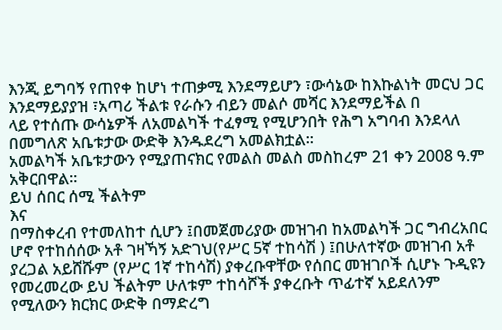እንጂ ይግባኝ የጠየቀ ከሆነ ተጠቃሚ እንደማይሆን ፣ውሳኔው ከእኩልነት መርህ ጋር እንደማይያያዝ ፣አጣሪ ችልቱ የራሱን ብይን መልሶ መሻር እንደማይችል በ
ላይ የተሰጡ ውሳኔዎች ለአመልካች ተፈፃሚ የሚሆንበት የሕግ አግባብ እንደላለ በመግለጽ አቤቱታው ውድቅ እንዱደረግ አመልክቷል።
አመልካች አቤቱታውን የሚያጠናክር የመልስ መልስ መስከረም 21 ቀን 2008 ዓ.ም አቅርበዋል።
ይህ ሰበር ሰሚ ችልትም
እና
በማስቀረብ የተመለከተ ሲሆን ፤በመጀመሪያው መዝገብ ከአመልካች ጋር ግብረአበር ሆኖ የተከሰሰው አቶ ገዛኻኝ አድገህ(የሥር 5ኛ ተከሳሽ ) ፤በሁለተኛው መዝገብ አቶ ያረጋል አይሸሹም (የሥር 1ኛ ተከሳሽ) ያቀረቡዋቸው የሰበር መዝገቦች ሲሆኑ ጉዲዩን የመረመረው ይህ ችልትም ሁለቱም ተከሳሾች ያቀረቡት ጥፊተኛ አይደለንም የሚለውን ክርክር ውድቅ በማድረግ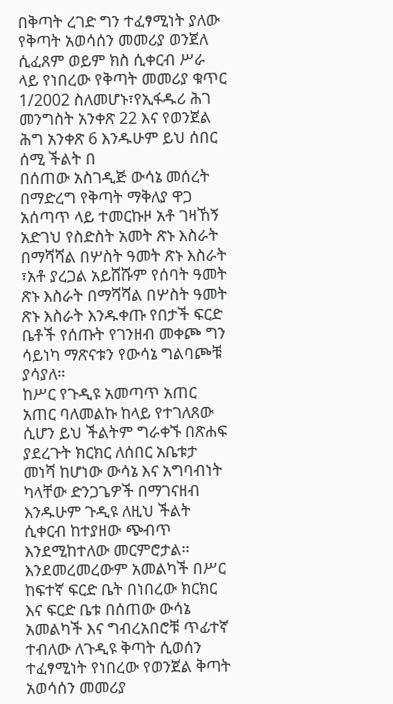በቅጣት ረገድ ግን ተፈፃሚነት ያለው የቅጣት አወሳሰን መመሪያ ወንጀለ ሲፈጸም ወይም ክስ ሲቀርብ ሥራ ላይ የነበረው የቅጣት መመሪያ ቁጥር 1/2002 ስለመሆኑ፣የኢፋዱሪ ሕገ መንግስት አንቀጽ 22 እና የወንጀል ሕግ አንቀጽ 6 እንዱሁም ይህ ሰበር ሰሚ ችልት በ
በሰጠው አስገዲጅ ውሳኔ መሰረት በማድረግ የቅጣት ማቅለያ ዋጋ አሰጣጥ ላይ ተመርኩዞ አቶ ገዛኸኝ አድገህ የስድስት አመት ጽኑ እስራት በማሻሻል በሦስት ዓመት ጽኑ እስራት ፣አቶ ያረጋል አይሸሹም የሰባት ዓመት ጽኑ እስራት በማሻሻል በሦስት ዓመት ጽኑ እስራት እንዱቀጡ የበታች ፍርድ ቤቶች የሰጡት የገንዘብ መቀጮ ግን ሳይነካ ማጽናቱን የውሳኔ ግልባጮቹ ያሳያለ።
ከሥር የጉዲዩ አመጣጥ አጠር አጠር ባለመልኩ ከላይ የተገለጸው ሲሆን ይህ ችልትም ግራቀኙ በጽሐፍ ያደረጉት ክርክር ለሰበር አቤቱታ መነሻ ከሆነው ውሳኔ እና አግባብነት ካላቸው ድንጋጌዎች በማገናዘብ እንዱሁም ጉዲዩ ለዚህ ችልት ሲቀርብ ከተያዘው ጭብጥ እንደሚከተለው መርምሮታል።
እንደመረመረውም አመልካች በሥር ከፍተኛ ፍርድ ቤት በነበረው ክርክር እና ፍርድ ቤቱ በሰጠው ውሳኔ አመልካች እና ግብረአበሮቹ ጥፊተኛ ተብለው ለጉዲዩ ቅጣት ሲወሰን ተፈፃሚነት የነበረው የወንጀል ቅጣት አወሳሰን መመሪያ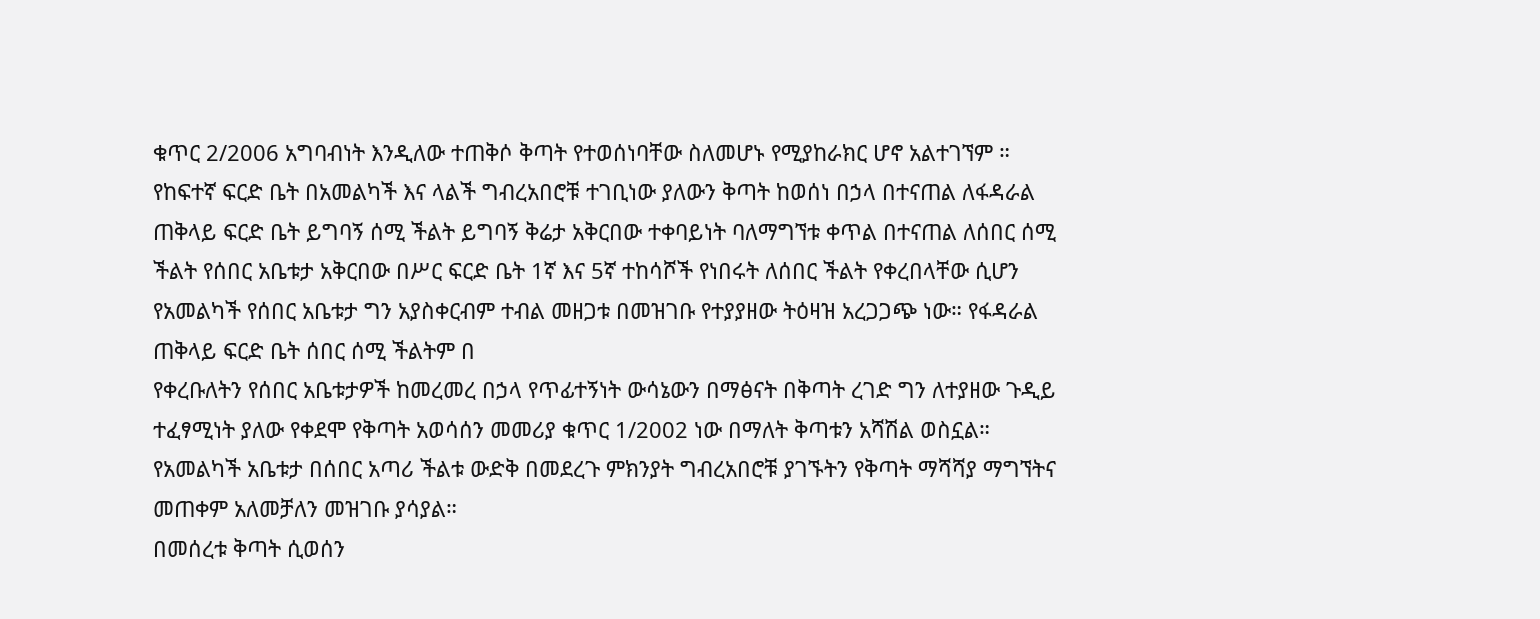ቁጥር 2/2006 አግባብነት እንዲለው ተጠቅሶ ቅጣት የተወሰነባቸው ስለመሆኑ የሚያከራክር ሆኖ አልተገኘም ። የከፍተኛ ፍርድ ቤት በአመልካች እና ላልች ግብረአበሮቹ ተገቢነው ያለውን ቅጣት ከወሰነ በኃላ በተናጠል ለፋዳራል ጠቅላይ ፍርድ ቤት ይግባኝ ሰሚ ችልት ይግባኝ ቅሬታ አቅርበው ተቀባይነት ባለማግኘቱ ቀጥል በተናጠል ለሰበር ሰሚ ችልት የሰበር አቤቱታ አቅርበው በሥር ፍርድ ቤት 1ኛ እና 5ኛ ተከሳሾች የነበሩት ለሰበር ችልት የቀረበላቸው ሲሆን የአመልካች የሰበር አቤቱታ ግን አያስቀርብም ተብል መዘጋቱ በመዝገቡ የተያያዘው ትዕዛዝ አረጋጋጭ ነው። የፋዳራል ጠቅላይ ፍርድ ቤት ሰበር ሰሚ ችልትም በ
የቀረቡለትን የሰበር አቤቱታዎች ከመረመረ በኃላ የጥፊተኝነት ውሳኔውን በማፅናት በቅጣት ረገድ ግን ለተያዘው ጉዲይ ተፈፃሚነት ያለው የቀደሞ የቅጣት አወሳሰን መመሪያ ቁጥር 1/2002 ነው በማለት ቅጣቱን አሻሽል ወስኗል። የአመልካች አቤቱታ በሰበር አጣሪ ችልቱ ውድቅ በመደረጉ ምክንያት ግብረአበሮቹ ያገኙትን የቅጣት ማሻሻያ ማግኘትና መጠቀም አለመቻለን መዝገቡ ያሳያል።
በመሰረቱ ቅጣት ሲወሰን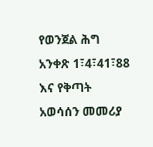የወንጀል ሕግ አንቀጽ 1፣4፣41፣88 እና የቅጣት አወሳሰን መመሪያ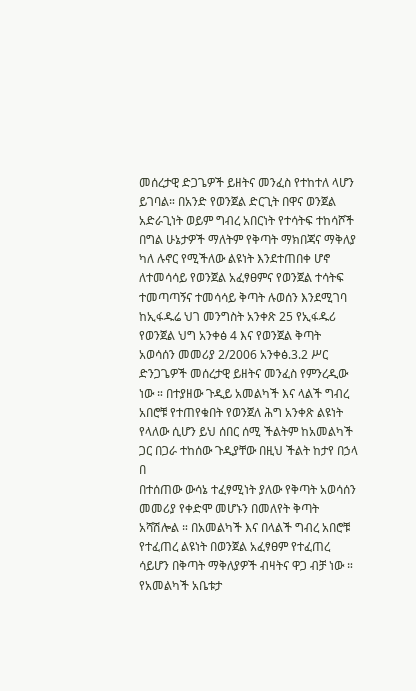መሰረታዊ ድጋጌዎች ይዘትና መንፈስ የተከተለ ላሆን ይገባል። በአንድ የወንጀል ድርጊት በዋና ወንጀል አድራጊነት ወይም ግብረ አበርነት የተሳትፍ ተከሳሾች በግል ሁኔታዎች ማለትም የቅጣት ማክበጃና ማቅለያ ካለ ሉኖር የሚችለው ልዩነት እንደተጠበቀ ሆኖ ለተመሳሳይ የወንጀል አፈፃፀምና የወንጀል ተሳትፍ ተመጣጣኝና ተመሳሳይ ቅጣት ሉወሰን እንደሚገባ ከኢፋዱሬ ህገ መንግስት አንቀጽ 25 የኢፋዱሪ የወንጀል ህግ አንቀፅ 4 እና የወንጀል ቅጣት አወሳሰን መመሪያ 2/2006 አንቀፅ.3.2 ሥር ድንጋጌዎች መሰረታዊ ይዘትና መንፈስ የምንረዲው ነው ። በተያዘው ጉዲይ አመልካች እና ላልች ግብረ አበሮቹ የተጠየቁበት የወንጀለ ሕግ አንቀጽ ልዩነት የላለው ሲሆን ይህ ሰበር ሰሚ ችልትም ከአመልካች ጋር በጋራ ተከሰው ጉዲያቸው በዚህ ችልት ከታየ በኃላ በ
በተሰጠው ውሳኔ ተፈፃሚነት ያለው የቅጣት አወሳሰን መመሪያ የቀድሞ መሆኑን በመለየት ቅጣት አሻሽሎል ። በአመልካች እና በላልች ግብረ አበሮቹ የተፈጠረ ልዩነት በወንጀል አፈፃፀም የተፈጠረ ሳይሆን በቅጣት ማቅለያዎች ብዛትና ዋጋ ብቻ ነው ። የአመልካች አቤቱታ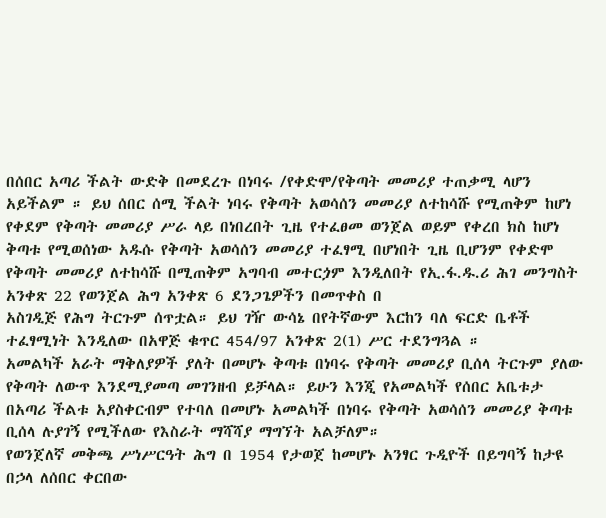በሰበር አጣሪ ችልት ውድቅ በመደረጉ በነባሩ /የቀድሞ/የቅጣት መመሪያ ተጠቃሚ ላሆን አይችልም ። ይህ ሰበር ሰሚ ችልት ነባሩ የቅጣት አወሳሰን መመሪያ ለተከሳሹ የሚጠቅም ከሆነ የቀደም የቅጣት መመሪያ ሥራ ላይ በነበረበት ጊዜ የተፈፀመ ወንጀል ወይም የቀረበ ክስ ከሆነ ቅጣቱ የሚወሰነው አዱሱ የቅጣት አወሳሰን መመሪያ ተፈፃሚ በሆነበት ጊዜ ቢሆንም የቀድሞ የቅጣት መመሪያ ለተከሳሹ በሚጠቅም አግባብ መተርጏም እንዲለበት የኢ.ፋ.ዱ.ሪ ሕገ መንግስት አንቀጽ 22 የወንጀል ሕግ አንቀጽ 6 ደንጋጌዎችን በመጥቀስ በ
አስገዲጅ የሕግ ትርጉም ሰጥቷል። ይህ ገዥ ውሳኔ በየትኛውም እርከን ባለ ፍርድ ቤቶች ተፈፃሚነት እንዲለው በአዋጅ ቁጥር 454/97 አንቀጽ 2(1) ሥር ተደንግጓል ።
አመልካች አራት ማቅለያዎች ያለት በመሆኑ ቅጣቱ በነባሩ የቅጣት መመሪያ ቢሰላ ትርጉም ያለው የቅጣት ለውጥ እንደሚያመጣ መገንዘብ ይቻላል። ይሁን እንጂ የአመልካች የሰበር አቤቱታ በአጣሪ ችልቱ አያስቀርብም የተባለ በመሆኑ አመልካች በነባሩ የቅጣት አወሳሰን መመሪያ ቅጣቱ ቢሰላ ሉያገኝ የሚችለው የእስራት ማሻሻያ ማግኘት አልቻለም።
የወንጀለኛ መቅጫ ሥነሥርዓት ሕግ በ 1954 የታወጀ ከመሆኑ አንፃር ጉዲዮች በይግባኝ ከታዩ በኃላ ለሰበር ቀርበው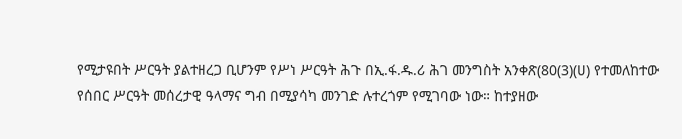የሚታዩበት ሥርዓት ያልተዘረጋ ቢሆንም የሥነ ሥርዓት ሕጉ በኢ.ፋ.ዱ.ሪ ሕገ መንግስት አንቀጽ(80(3)(ሀ) የተመለከተው የሰበር ሥርዓት መሰረታዊ ዓላማና ግብ በሚያሳካ መንገድ ሉተረጎም የሚገባው ነው። ከተያዘው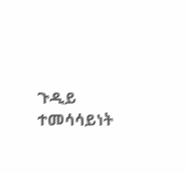ጉዲይ ተመሳሳይነት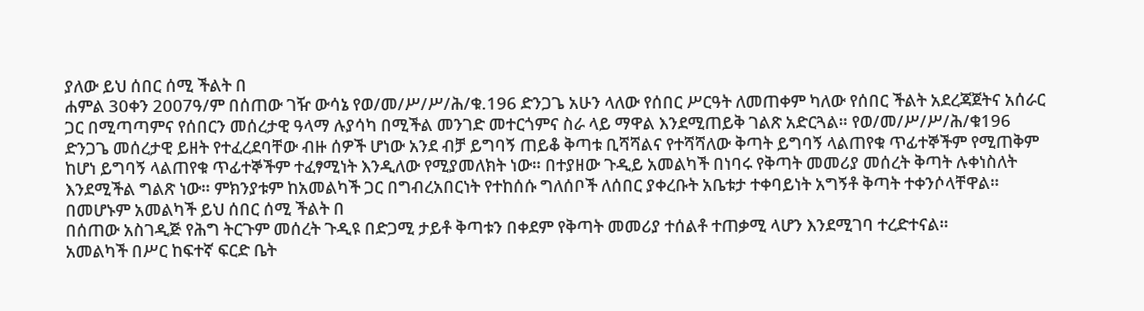ያለው ይህ ሰበር ሰሚ ችልት በ
ሐምል 30ቀን 2007ዓ/ም በሰጠው ገዥ ውሳኔ የወ/መ/ሥ/ሥ/ሕ/ቁ.196 ድንጋጌ አሁን ላለው የሰበር ሥርዓት ለመጠቀም ካለው የሰበር ችልት አደረጃጀትና አሰራር ጋር በሚጣጣምና የሰበርን መሰረታዊ ዓላማ ሉያሳካ በሚችል መንገድ መተርጎምና ስራ ላይ ማዋል እንደሚጠይቅ ገልጽ አድርጓል። የወ/መ/ሥ/ሥ/ሕ/ቁ196 ድንጋጌ መሰረታዊ ይዘት የተፈረደባቸው ብዙ ሰዎች ሆነው አንደ ብቻ ይግባኝ ጠይቆ ቅጣቱ ቢሻሻልና የተሻሻለው ቅጣት ይግባኝ ላልጠየቁ ጥፊተኞችም የሚጠቅም ከሆነ ይግባኝ ላልጠየቁ ጥፊተኞችም ተፈፃሚነት እንዲለው የሚያመለክት ነው። በተያዘው ጉዲይ አመልካች በነባሩ የቅጣት መመሪያ መሰረት ቅጣት ሉቀነስለት እንደሚችል ግልጽ ነው። ምክንያቱም ከአመልካች ጋር በግብረአበርነት የተከሰሱ ግለሰቦች ለሰበር ያቀረቡት አቤቱታ ተቀባይነት አግኝቶ ቅጣት ተቀንሶላቸዋል።
በመሆኑም አመልካች ይህ ሰበር ሰሚ ችልት በ
በሰጠው አስገዲጅ የሕግ ትርጉም መሰረት ጉዲዩ በድጋሚ ታይቶ ቅጣቱን በቀደም የቅጣት መመሪያ ተሰልቶ ተጠቃሚ ላሆን እንደሚገባ ተረድተናል።
አመልካች በሥር ከፍተኛ ፍርድ ቤት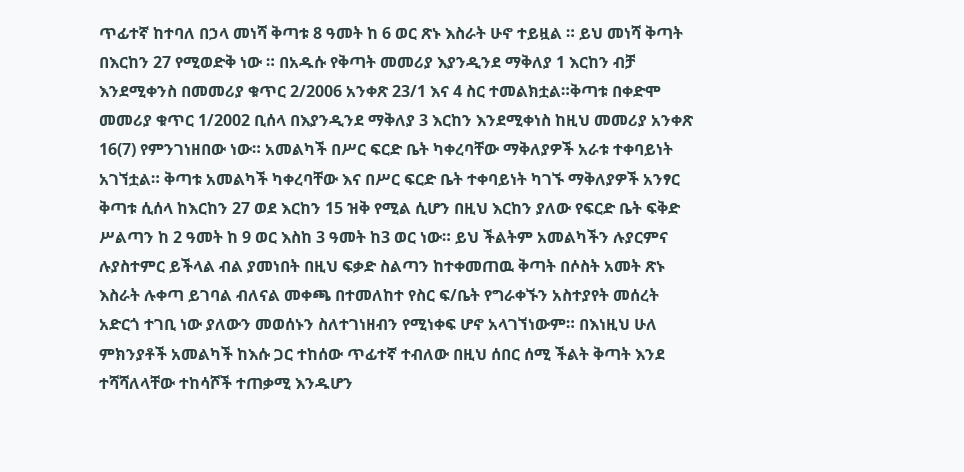ጥፊተኛ ከተባለ በኃላ መነሻ ቅጣቱ 8 ዓመት ከ 6 ወር ጽኑ እስራት ሁኖ ተይዟል ። ይህ መነሻ ቅጣት በእርከን 27 የሚወድቅ ነው ። በአዱሱ የቅጣት መመሪያ እያንዲንደ ማቅለያ 1 እርከን ብቻ እንደሚቀንስ በመመሪያ ቁጥር 2/2006 አንቀጽ 23/1 እና 4 ስር ተመልክቷል።ቅጣቱ በቀድሞ መመሪያ ቁጥር 1/2002 ቢሰላ በእያንዲንደ ማቅለያ 3 እርከን እንደሚቀነስ ከዚህ መመሪያ አንቀጽ 16(7) የምንገነዘበው ነው። አመልካች በሥር ፍርድ ቤት ካቀረባቸው ማቅለያዎች አራቱ ተቀባይነት አገኘቷል። ቅጣቱ አመልካች ካቀረባቸው እና በሥር ፍርድ ቤት ተቀባይነት ካገኙ ማቅለያዎች አንፃር ቅጣቱ ሲሰላ ከእርከን 27 ወደ እርከን 15 ዝቅ የሚል ሲሆን በዚህ እርከን ያለው የፍርድ ቤት ፍቅድ ሥልጣን ከ 2 ዓመት ከ 9 ወር እስከ 3 ዓመት ከ3 ወር ነው። ይህ ችልትም አመልካችን ሉያርምና ሉያስተምር ይችላል ብል ያመነበት በዚህ ፍቃድ ስልጣን ከተቀመጠዉ ቅጣት በሶስት አመት ጽኑ እስራት ሉቀጣ ይገባል ብለናል መቀጫ በተመለከተ የስር ፍ/ቤት የግራቀኙን አስተያየት መሰረት አድርጎ ተገቢ ነው ያለውን መወሰኑን ስለተገነዘብን የሚነቀፍ ሆኖ አላገኘነውም። በእነዚህ ሁለ ምክንያቶች አመልካች ከእሱ ጋር ተከሰው ጥፊተኛ ተብለው በዚህ ሰበር ሰሚ ችልት ቅጣት እንደ ተሻሻለላቸው ተከሳሾች ተጠቃሚ እንዱሆን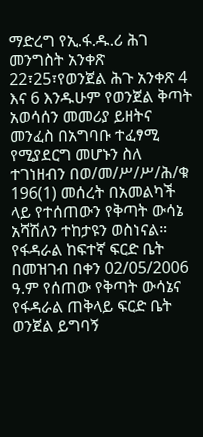ማድረግ የኢ.ፋ.ዱ.ሪ ሕገ መንግስት አንቀጽ 22፣25፣የወንጀል ሕጉ አንቀጽ 4 እና 6 እንዱሁም የወንጀል ቅጣት አወሳሰን መመሪያ ይዘትና መንፈስ በአግባቡ ተፈፃሚ የሚያደርግ መሆኑን ስለ ተገነዘብን በወ/መ/ሥ/ሥ/ሕ/ቁ 196(1) መሰረት በአመልካች ላይ የተሰጠውን የቅጣት ውሳኔ አሻሽለን ተከታዩን ወስነናል።
የፋዳራል ከፍተኛ ፍርድ ቤት በመዝገብ በቀን 02/05/2006 ዓ.ም የሰጠው የቅጣት ውሳኔና የፋዳራል ጠቅላይ ፍርድ ቤት ወንጀል ይግባኝ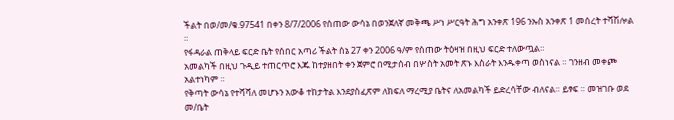ችልት በወ/መ/ቁ.97541 በቀን 8/7/2006 የሰጠው ውሳኔ በወንጀለኛ መቅጫ ሥነ ሥርዓት ሕግ አንቀጽ 196 ንኡስ አንቀጽ 1 መሰረት ተሻሽሎል ።
የፋዳራል ጠቅላይ ፍርድ ቤት የሰበር አጣሪ ችልት ሰኔ 27 ቀን 2006 ዓ/ም የሰጠው ትዕዛዝ በዚህ ፍርድ ተለውጧል።
አመልካች በዚህ ጉዲይ ተጠርጥሮ እጁ ከተያዘበት ቀን ጀምሮ በሚታሰብ በሦስት አመት ጽኑ እስራት እንዱቀጣ ወስነናል ። ገንዘብ መቀጮ አልተነካም ።
የቅጣት ውሳኔ የተሻሻለ መሆኑን አውቆ ተከታትል እንደያስፈጽም ለክፍለ ማረሚያ ቤትና ለአመልካች ይድረሳቸው ብለናል። ይፃፍ ። መዝገቡ ወደ መ/ቤት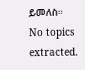ይመለስ።
No topics extracted.